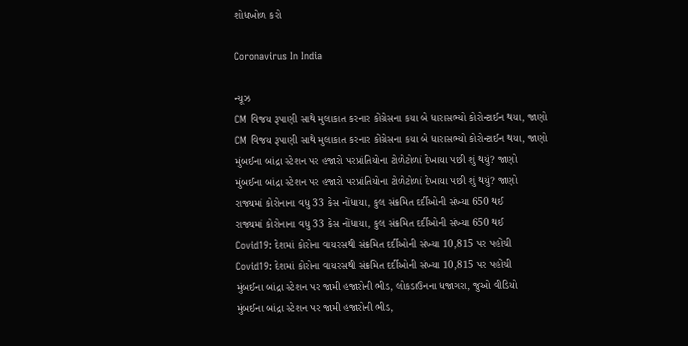શોધખોળ કરો

Coronavirus In India

ન્યૂઝ
CM વિજય રૂપાણી સાથે મુલાકાત કરનાર કોંગ્રેસના કયા બે ધારાસભ્યો કોરોન્ટાઈન થયા, જાણો
CM વિજય રૂપાણી સાથે મુલાકાત કરનાર કોંગ્રેસના કયા બે ધારાસભ્યો કોરોન્ટાઈન થયા, જાણો
મુંબઈના બાંદ્રા સ્ટેશન પર હજારો પરપ્રાંતિયોના ટોળેટોળાં દેખાયા પછી શું થયું? જાણો
મુંબઈના બાંદ્રા સ્ટેશન પર હજારો પરપ્રાંતિયોના ટોળેટોળાં દેખાયા પછી શું થયું? જાણો
રાજ્યમાં કોરોનાના વધુ 33 કેસ નોંધાયા, કુલ સંક્રમિત દર્દીઓની સંખ્યા 650 થઈ
રાજ્યમાં કોરોનાના વધુ 33 કેસ નોંધાયા, કુલ સંક્રમિત દર્દીઓની સંખ્યા 650 થઈ
Covid19: દેશમાં કોરોના વાયરસથી સંક્રમિત દર્દીઓની સંખ્યા 10,815 પર પહોંચી
Covid19: દેશમાં કોરોના વાયરસથી સંક્રમિત દર્દીઓની સંખ્યા 10,815 પર પહોંચી
મુંબઈના બાંદ્રા સ્ટેશન પર જામી હજારોની ભીડ, લોકડાઉનના ધજાગરા, જુઓ વીડિયો
મુંબઈના બાંદ્રા સ્ટેશન પર જામી હજારોની ભીડ,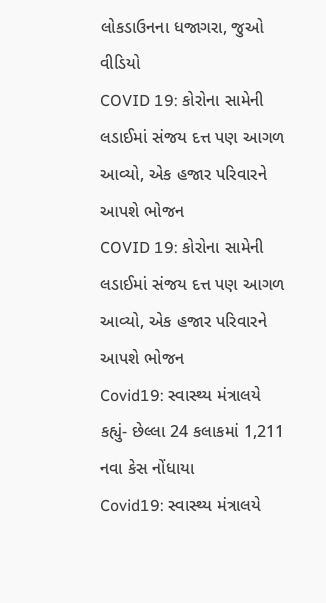લોકડાઉનના ધજાગરા, જુઓ વીડિયો
COVID 19: કોરોના સામેની લડાઈમાં સંજય દત્ત પણ આગળ આવ્યો, એક હજાર પરિવારને આપશે ભોજન
COVID 19: કોરોના સામેની લડાઈમાં સંજય દત્ત પણ આગળ આવ્યો, એક હજાર પરિવારને આપશે ભોજન
Covid19: સ્વાસ્થ્ય મંત્રાલયે કહ્યું- છેલ્લા 24 કલાકમાં 1,211 નવા કેસ નોંધાયા
Covid19: સ્વાસ્થ્ય મંત્રાલયે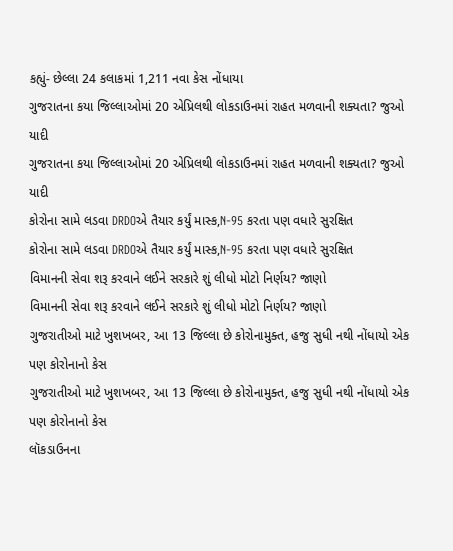કહ્યું- છેલ્લા 24 કલાકમાં 1,211 નવા કેસ નોંધાયા
ગુજરાતના કયા જિલ્લાઓમાં 20 એપ્રિલથી લોકડાઉનમાં રાહત મળવાની શક્યતા? જુઓ યાદી
ગુજરાતના કયા જિલ્લાઓમાં 20 એપ્રિલથી લોકડાઉનમાં રાહત મળવાની શક્યતા? જુઓ યાદી
કોરોના સામે લડવા DRDOએ તૈયાર કર્યું માસ્ક,N-95 કરતા પણ વધારે સુરક્ષિત
કોરોના સામે લડવા DRDOએ તૈયાર કર્યું માસ્ક,N-95 કરતા પણ વધારે સુરક્ષિત
વિમાનની સેવા શરૂ કરવાને લઈને સરકારે શું લીધો મોટો નિર્ણય? જાણો
વિમાનની સેવા શરૂ કરવાને લઈને સરકારે શું લીધો મોટો નિર્ણય? જાણો
ગુજરાતીઓ માટે ખુશખબર, આ 13 જિલ્લા છે કોરોનામુક્ત, હજુ સુધી નથી નોંધાયો એક પણ કોરોનાનો કેસ
ગુજરાતીઓ માટે ખુશખબર, આ 13 જિલ્લા છે કોરોનામુક્ત, હજુ સુધી નથી નોંધાયો એક પણ કોરોનાનો કેસ
લૉકડાઉનના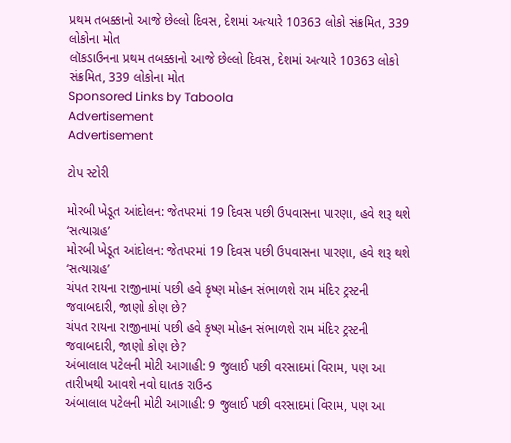પ્રથમ તબક્કાનો આજે છેલ્લો દિવસ, દેશમાં અત્યારે 10363 લોકો સંક્રમિત, 339 લોકોના મોત
લૉકડાઉનના પ્રથમ તબક્કાનો આજે છેલ્લો દિવસ, દેશમાં અત્યારે 10363 લોકો સંક્રમિત, 339 લોકોના મોત
Sponsored Links by Taboola
Advertisement
Advertisement

ટોપ સ્ટોરી

મોરબી ખેડૂત આંદોલન: જેતપરમાં 19 દિવસ પછી ઉપવાસના પારણા, હવે શરૂ થશે ‘સત્યાગ્રહ’
મોરબી ખેડૂત આંદોલન: જેતપરમાં 19 દિવસ પછી ઉપવાસના પારણા, હવે શરૂ થશે ‘સત્યાગ્રહ’
ચંપત રાયના રાજીનામાં પછી હવે કૃષ્ણ મોહન સંભાળશે રામ મંદિર ટ્રસ્ટની જવાબદારી, જાણો કોણ છે?
ચંપત રાયના રાજીનામાં પછી હવે કૃષ્ણ મોહન સંભાળશે રામ મંદિર ટ્રસ્ટની જવાબદારી, જાણો કોણ છે?
અંબાલાલ પટેલની મોટી આગાહી: 9 જુલાઈ પછી વરસાદમાં વિરામ, પણ આ તારીખથી આવશે નવો ઘાતક રાઉન્ડ
અંબાલાલ પટેલની મોટી આગાહી: 9 જુલાઈ પછી વરસાદમાં વિરામ, પણ આ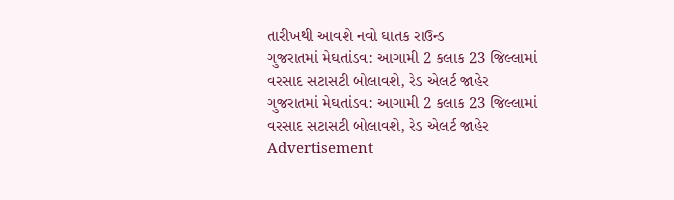તારીખથી આવશે નવો ઘાતક રાઉન્ડ
ગુજરાતમાં મેઘતાંડવ: આગામી 2 કલાક 23 જિલ્લામાં વરસાદ સટાસટી બોલાવશે, રેડ એલર્ટ જાહેર
ગુજરાતમાં મેઘતાંડવ: આગામી 2 કલાક 23 જિલ્લામાં વરસાદ સટાસટી બોલાવશે, રેડ એલર્ટ જાહેર
Advertisement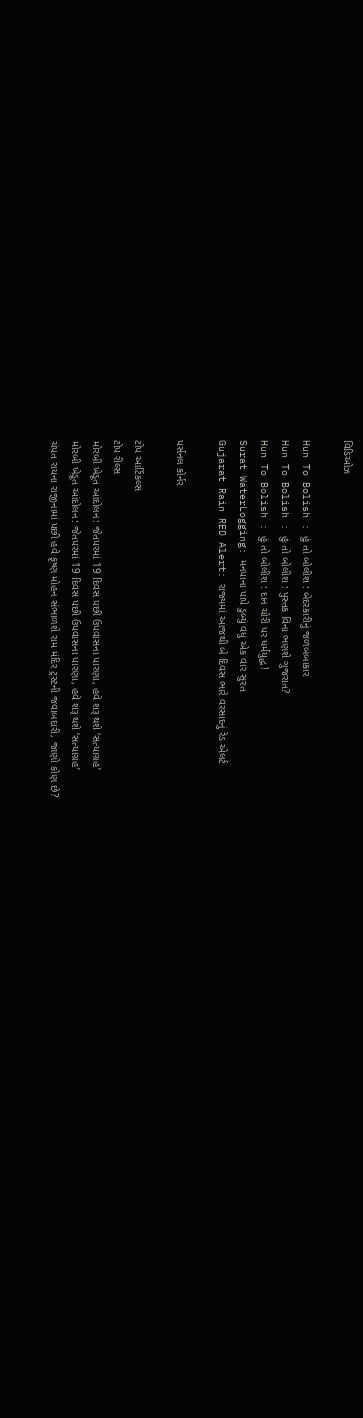વિડિઓઝ

Hun To Bolish : હું તો બોલીશ : બેદરકારીનું જળબંબાકાર
Hun To Bolish : હું તો બોલીશ : પુસ્તક વિના ભણશે ગુજરાત?
Hun To Bolish : હું તો બોલીશ : દાન ચોરી પર ધર્મયુદ્ધ!
Surat WaterLogging: મનપાના પાપે ડુબ્યું વધુ એક વાર સુરત
Gujarat Rain RED Alert: રાજ્યમાં આજથી બે દિવસ ભારે વરસાદનું રેડ એલર્ટ

પર્સનલ કોર્નર

ટોપ આર્ટિકલ્સ
ટોપ રીલ્સ
મોરબી ખેડૂત આંદોલન: જેતપરમાં 19 દિવસ પછી ઉપવાસના પારણા, હવે શરૂ થશે ‘સત્યાગ્રહ’
મોરબી ખેડૂત આંદોલન: જેતપરમાં 19 દિવસ પછી ઉપવાસના પારણા, હવે શરૂ થશે ‘સત્યાગ્રહ’
ચંપત રાયના રાજીનામાં પછી હવે કૃષ્ણ મોહન સંભાળશે રામ મંદિર ટ્રસ્ટની જવાબદારી, જાણો કોણ છે?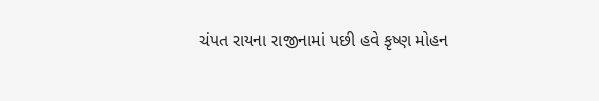ચંપત રાયના રાજીનામાં પછી હવે કૃષ્ણ મોહન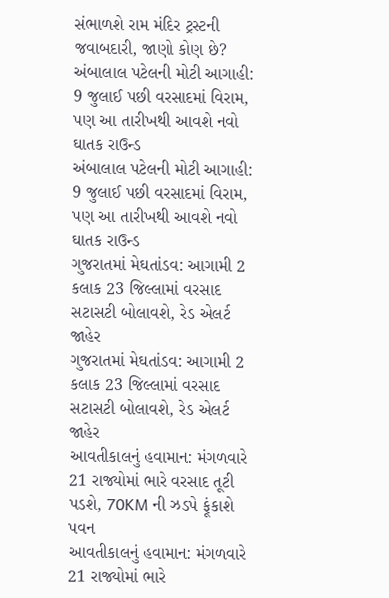સંભાળશે રામ મંદિર ટ્રસ્ટની જવાબદારી, જાણો કોણ છે?
અંબાલાલ પટેલની મોટી આગાહી: 9 જુલાઈ પછી વરસાદમાં વિરામ, પણ આ તારીખથી આવશે નવો ઘાતક રાઉન્ડ
અંબાલાલ પટેલની મોટી આગાહી: 9 જુલાઈ પછી વરસાદમાં વિરામ, પણ આ તારીખથી આવશે નવો ઘાતક રાઉન્ડ
ગુજરાતમાં મેઘતાંડવ: આગામી 2 કલાક 23 જિલ્લામાં વરસાદ સટાસટી બોલાવશે, રેડ એલર્ટ જાહેર
ગુજરાતમાં મેઘતાંડવ: આગામી 2 કલાક 23 જિલ્લામાં વરસાદ સટાસટી બોલાવશે, રેડ એલર્ટ જાહેર
આવતીકાલનું હવામાન: મંગળવારે 21 રાજ્યોમાં ભારે વરસાદ તૂટી પડશે, 70KM ની ઝડપે ફૂંકાશે પવન
આવતીકાલનું હવામાન: મંગળવારે 21 રાજ્યોમાં ભારે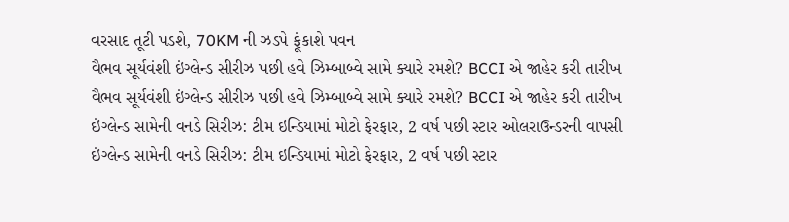વરસાદ તૂટી પડશે, 70KM ની ઝડપે ફૂંકાશે પવન
વૈભવ સૂર્યવંશી ઇંગ્લેન્ડ સીરીઝ પછી હવે ઝિમ્બાબ્વે સામે ક્યારે રમશે? BCCI એ જાહેર કરી તારીખ
વૈભવ સૂર્યવંશી ઇંગ્લેન્ડ સીરીઝ પછી હવે ઝિમ્બાબ્વે સામે ક્યારે રમશે? BCCI એ જાહેર કરી તારીખ
ઇંગ્લેન્ડ સામેની વનડે સિરીઝ: ટીમ ઇન્ડિયામાં મોટો ફેરફાર, 2 વર્ષ પછી સ્ટાર ઓલરાઉન્ડરની વાપસી
ઇંગ્લેન્ડ સામેની વનડે સિરીઝ: ટીમ ઇન્ડિયામાં મોટો ફેરફાર, 2 વર્ષ પછી સ્ટાર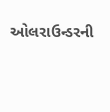ઓલરાઉન્ડરની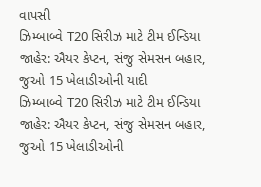વાપસી
ઝિમ્બાબ્વે T20 સિરીઝ માટે ટીમ ઈન્ડિયા જાહેર: ઐયર કેપ્ટન, સંજુ સેમસન બહાર, જુઓ 15 ખેલાડીઓની યાદી
ઝિમ્બાબ્વે T20 સિરીઝ માટે ટીમ ઈન્ડિયા જાહેર: ઐયર કેપ્ટન, સંજુ સેમસન બહાર, જુઓ 15 ખેલાડીઓની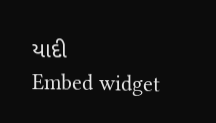યાદી
Embed widget